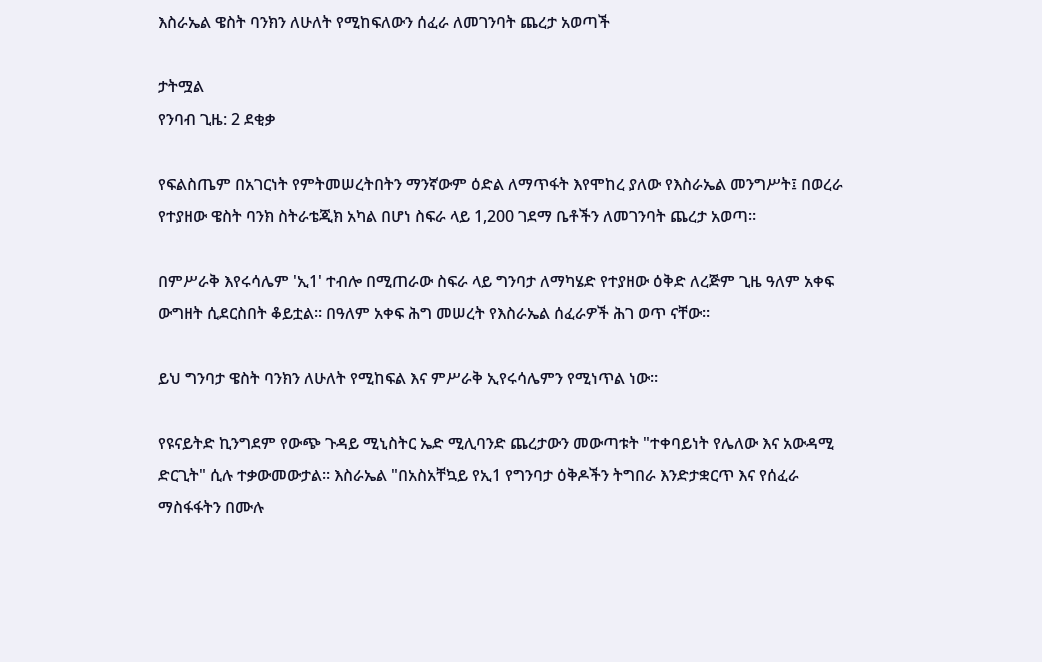እስራኤል ዌስት ባንክን ለሁለት የሚከፍለውን ሰፈራ ለመገንባት ጨረታ አወጣች

ታትሟል
የንባብ ጊዜ: 2 ደቂቃ

የፍልስጤም በአገርነት የምትመሠረትበትን ማንኛውም ዕድል ለማጥፋት እየሞከረ ያለው የእስራኤል መንግሥት፤ በወረራ የተያዘው ዌስት ባንክ ስትራቴጂክ አካል በሆነ ስፍራ ላይ 1,200 ገደማ ቤቶችን ለመገንባት ጨረታ አወጣ።

በምሥራቅ እየሩሳሌም 'ኢ1' ተብሎ በሚጠራው ስፍራ ላይ ግንባታ ለማካሄድ የተያዘው ዕቅድ ለረጅም ጊዜ ዓለም አቀፍ ውግዘት ሲደርስበት ቆይቷል። በዓለም አቀፍ ሕግ መሠረት የእስራኤል ሰፈራዎች ሕገ ወጥ ናቸው።

ይህ ግንባታ ዌስት ባንክን ለሁለት የሚከፍል እና ምሥራቅ ኢየሩሳሌምን የሚነጥል ነው።

የዩናይትድ ኪንግደም የውጭ ጉዳይ ሚኒስትር ኤድ ሚሊባንድ ጨረታውን መውጣቱት "ተቀባይነት የሌለው እና አውዳሚ ድርጊት" ሲሉ ተቃውመውታል። እስራኤል "በአስአቸኳይ የኢ1 የግንባታ ዕቅዶችን ትግበራ እንድታቋርጥ እና የሰፈራ ማስፋፋትን በሙሉ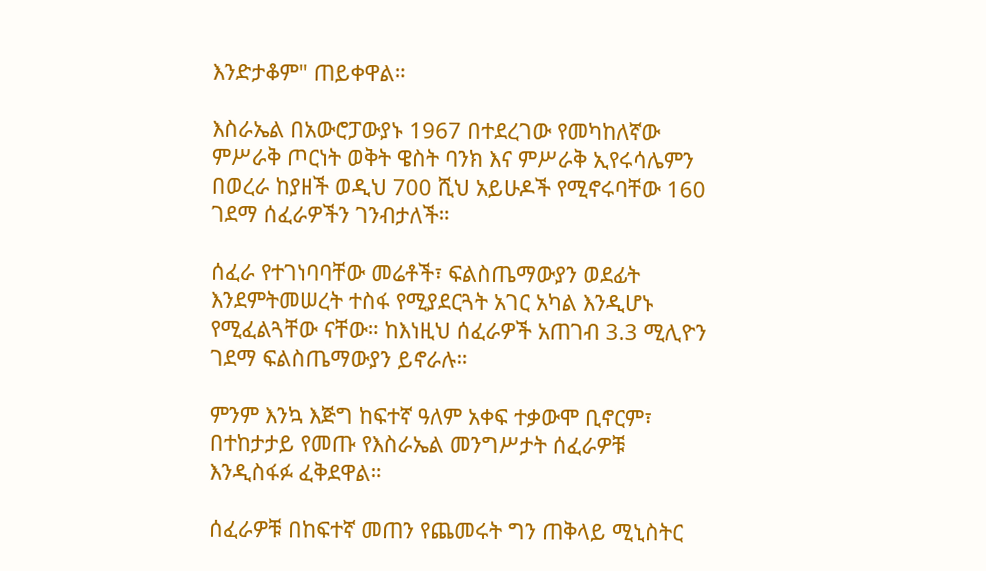እንድታቆም" ጠይቀዋል።

እስራኤል በአውሮፓውያኑ 1967 በተደረገው የመካከለኛው ምሥራቅ ጦርነት ወቅት ዌስት ባንክ እና ምሥራቅ ኢየሩሳሌምን በወረራ ከያዘች ወዲህ 700 ሺህ አይሁዶች የሚኖሩባቸው 160 ገደማ ሰፈራዎችን ገንብታለች።

ሰፈራ የተገነባባቸው መሬቶች፣ ፍልስጤማውያን ወደፊት እንደምትመሠረት ተስፋ የሚያደርጓት አገር አካል እንዲሆኑ የሚፈልጓቸው ናቸው። ከእነዚህ ሰፈራዎች አጠገብ 3.3 ሚሊዮን ገደማ ፍልስጤማውያን ይኖራሉ።

ምንም እንኳ እጅግ ከፍተኛ ዓለም አቀፍ ተቃውሞ ቢኖርም፣ በተከታታይ የመጡ የእስራኤል መንግሥታት ሰፈራዎቹ እንዲስፋፉ ፈቅደዋል።

ሰፈራዎቹ በከፍተኛ መጠን የጨመሩት ግን ጠቅላይ ሚኒስትር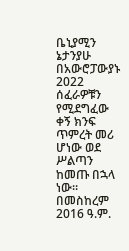ቤኒያሚን ኔታንያሁ በአውሮፓውያኑ 2022 ሰፈራዎቹን የሚደግፈው ቀኝ ክንፍ ጥምረት መሪ ሆነው ወደ ሥልጣን ከመጡ በኋላ ነው። በመስከረም 2016 ዓ.ም.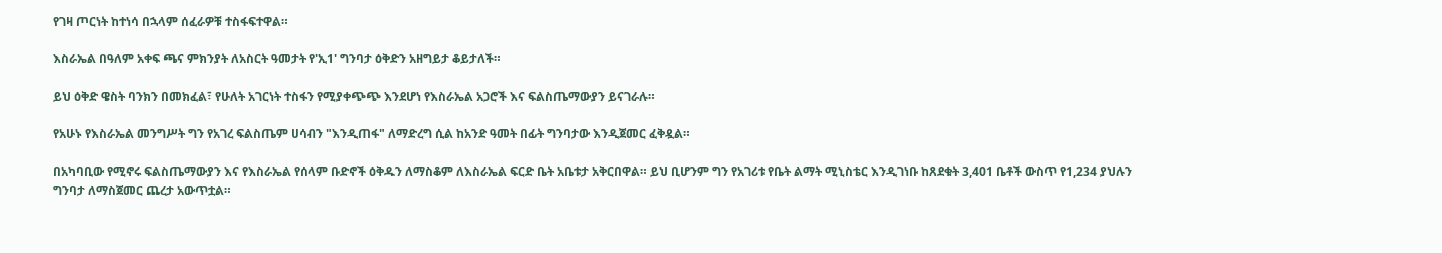የገዛ ጦርነት ከተነሳ በኋላም ሰፈራዎቹ ተስፋፍተዋል።

እስራኤል በዓለም አቀፍ ጫና ምክንያት ለአስርት ዓመታት የ'ኢ1' ግንባታ ዕቅድን አዘግይታ ቆይታለች።

ይህ ዕቅድ ዌስት ባንክን በመክፈል፣ የሁለት አገርነት ተስፋን የሚያቀጭጭ እንደሆነ የእስራኤል አጋሮች እና ፍልስጤማውያን ይናገራሉ።

የአሁኑ የእስራኤል መንግሥት ግን የአገረ ፍልስጤም ሀሳብን "እንዲጠፋ" ለማድረግ ሲል ከአንድ ዓመት በፊት ግንባታው እንዲጀመር ፈቅዷል።

በአካባቢው የሚኖሩ ፍልስጤማውያን እና የእስራኤል የሰላም ቡድኖች ዕቅዱን ለማስቆም ለእስራኤል ፍርድ ቤት አቤቱታ አቅርበዋል። ይህ ቢሆንም ግን የአገሪቱ የቤት ልማት ሚኒስቴር እንዲገነቡ ከጸደቁት 3,401 ቤቶች ውስጥ የ1,234 ያህሉን ግንባታ ለማስጀመር ጨረታ አውጥቷል።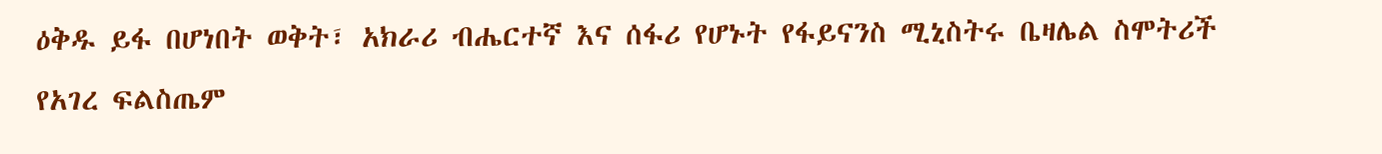ዕቅዱ ይፋ በሆነበት ወቅት፣ አክራሪ ብሔርተኛ እና ሰፋሪ የሆኑት የፋይናንስ ሚኒስትሩ ቤዛሌል ስሞትሪች የአገረ ፍልስጤም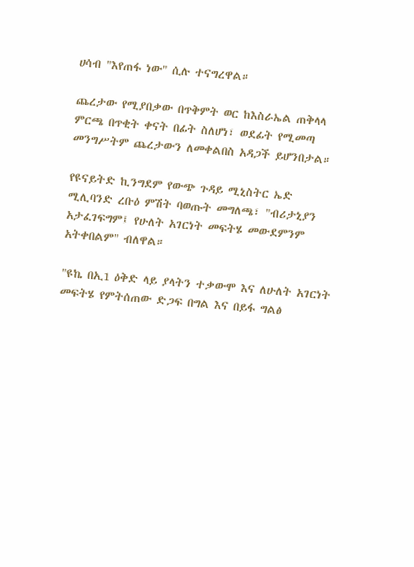ሀሳብ "እየጠፋ ነው" ሲሉ ተናግረዋል።

ጨረታው የሚያበቃው በጥቅምት ወር ከእስራኤል ጠቅላላ ምርጫ በጥቂት ቀናት በፊት ስለሆነ፣ ወደፊት የሚመጣ መንግሥትም ጨረታውን ለመቀልበስ አዳጋች ይሆንበታል።

የዩናይትድ ኪንግደም የውጭ ጉዳይ ሚኒስትር ኤድ ሚሊባንድ ረቡዕ ምሽት ባወጡት መግለጫ፣ "ብሪታኒያን አታፈገፍግም፤ የሁለት አገርነት መፍትሄ መውደምንም አትቀበልም" ብለዋል።

"ዩኬ በኢ1 ዕቅድ ላይ ያላትን ተቃውሞ እና ለሁለት አገርነት መፍትሄ የምትሰጠው ድጋፍ በግል እና በይፋ ግልፅ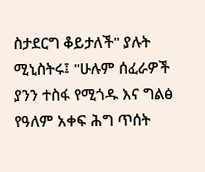ስታደርግ ቆይታለች" ያሉት ሚኒስትሩ፤ "ሁሉም ሰፈራዎች ያንን ተስፋ የሚጎዱ እና ግልፅ የዓለም አቀፍ ሕግ ጥሰት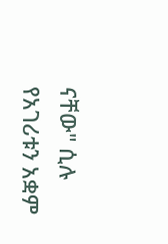ናቸው" ሲሉ የአገሪቱን አቋም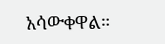አሳውቀዋል።